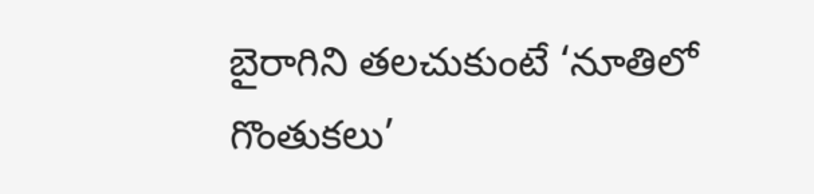బైరాగిని తలచుకుంటే ‘నూతిలో గొంతుకలు’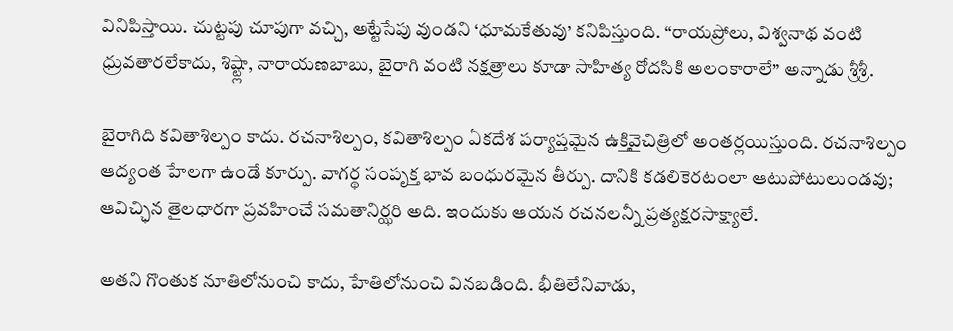వినిపిస్తాయి. చుట్టపు చూపుగా వచ్చి, అట్టేసేపు వుండని ‘ధూమకేతువు’ కనిపిస్తుంది. “రాయప్రోలు, విశ్వనాథ వంటి ధ్రువతారలేకాదు, శిష్ట్లా, నారాయణబాబు, బైరాగి వంటి నక్షత్రాలు కూడా సాహిత్య రోదసికి అలంకారాలే” అన్నాడు శ్రీశ్రీ.

బైరాగిది కవితాశిల్పం కాదు. రచనాశిల్పం, కవితాశిల్పం ఏకదేశ పర్యాప్తమైన ఉక్తివైచిత్రిలో అంతర్లయిస్తుంది. రచనాశిల్పం ఆద్యంత హేలగా ఉండే కూర్పు. వాగర్థ సంపృక్త భావ బంధురమైన తీర్పు. దానికి కడలికెరటంలా ఆటుపోటులుండవు; ఆవిచ్ఛిన తైలధారగా ప్రవహించే సమతానిర్ఝరి అది. ఇందుకు ఆయన రచనలన్నీ ప్రత్యక్షరసాక్ష్యాలే.

అతని గొంతుక నూతిలోనుంచి కాదు, హేతిలోనుంచి వినబడింది. భీతిలేనివాడు,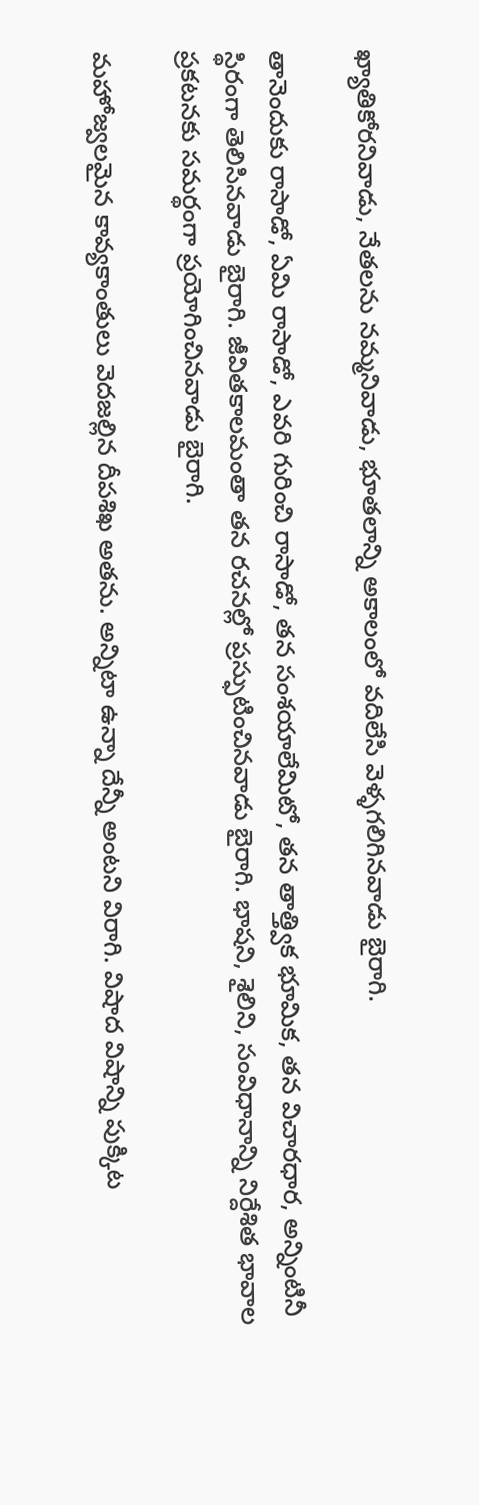ఖ్యాతికోరనివాడు, నేతలను నమ్మనివాడు, భూతలాన్ని అకాలంలో వదిలేసి వెళ్ళగలిగినవాడు బైరాగి.

తానెందుకు రాసాడో, ఏమి రాసాడో, ఎవరి గురించి రాసాడో, తన సంశయాలేమిటో, తన తాత్త్విక భూమిక, తన విచారధార, అన్నింటినీ స్థిరంగా తెలిసినవాడు బైరాగి. జీవితకాలమంతా తన రచనల్లో ప్రస్ఫుటించినవాడు బైరాగి. భాషని, శైలిని, సంవిధానాన్ని నిర్దేశిత భావాల ప్రకటనకు సమర్థంగా ప్రయోగించినవాడు బైరాగి.

మహోజ్వలమైన కావ్యకాంతులు వెదజల్లిన దీపశిఖ అతను. అన్నిటా ఉన్నా దేన్నీ అంటని విరాగి. విషాద విషాన్ని పుక్కిట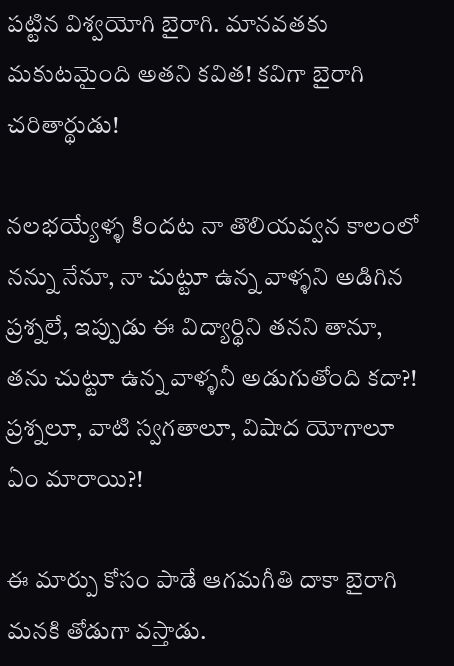పట్టిన విశ్వయోగి బైరాగి. మానవతకు మకుటమైంది అతని కవిత! కవిగా బైరాగి చరితార్థుడు!

నలభయ్యేళ్ళ కిందట నా తొలియవ్వన కాలంలో నన్ను నేనూ, నా చుట్టూ ఉన్న వాళ్ళని అడిగిన ప్రశ్నలే, ఇప్పుడు ఈ విద్యార్థిని తనని తానూ, తను చుట్టూ ఉన్న వాళ్ళనీ అడుగుతోంది కదా?! ప్రశ్నలూ, వాటి స్వగతాలూ, విషాద యోగాలూ ఏం మారాయి?!

ఈ మార్పు కోసం పాడే ఆగమగీతి దాకా బైరాగి మనకి తోడుగా వస్తాడు.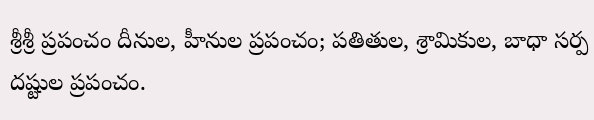శ్రీశ్రీ ప్రపంచం దీనుల, హీనుల ప్రపంచం; పతితుల, శ్రామికుల, బాధా సర్ప దష్టుల ప్రపంచం.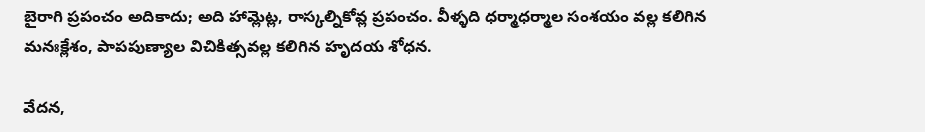బైరాగి ప్రపంచం అదికాదు; అది హామ్లెట్ల, రాస్కల్నికోవ్ల ప్రపంచం. వీళ్ళది ధర్మాధర్మాల సంశయం వల్ల కలిగిన మనఃక్లేశం, పాపపుణ్యాల విచికిత్సవల్ల కలిగిన హృదయ శోధన.

వేదన,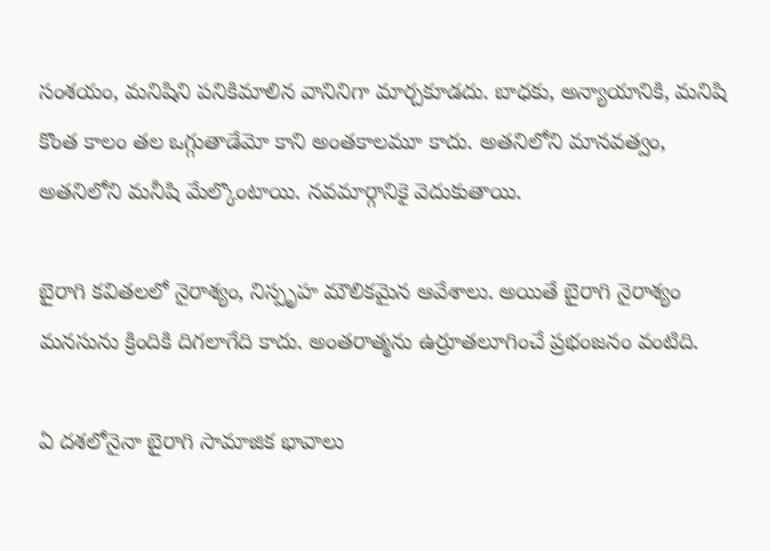సంశయం, మనిషిని పనికిమాలిన వానినిగా మార్చకూడదు. బాధకు, అన్యాయానికి, మనిషి కొంత కాలం తల ఒగ్గుతాడేమో కాని అంతకాలమూ కాదు. అతనిలోని మానవత్వం, అతనిలోని మనీషి మేల్కొంటాయి. నవమార్గానికై వెదుకుతాయి.

బైరాగి కవితలలో నైరాశ్యం, నిస్పృహ మౌలికమైన ఆవేశాలు. అయితే బైరాగి నైరాశ్యం మనసును క్రిందికి దిగలాగేది కాదు. అంతరాత్మను ఉర్రూతలూగించే ప్రభంజనం వంటిది.

ఏ దశలోనైనా బైరాగి సామాజిక భావాలు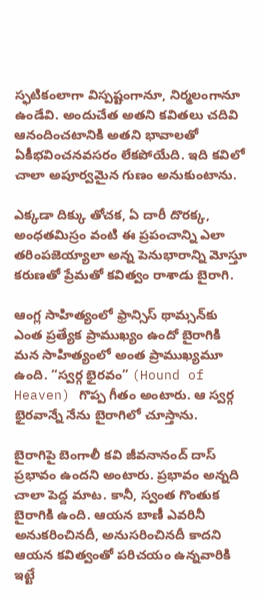స్ఫటికంలాగా విస్పష్టంగానూ, నిర్మలంగానూ ఉండేవి. అందుచేత అతని కవితలు చదివి ఆనందించటానికి అతని భావాలతో ఏకీభవించనవసరం లేకపోయేది. ఇది కవిలో చాలా అపూర్వమైన గుణం అనుకుంటాను.

ఎక్కడా దిక్కు తోచక, ఏ దారీ దొరక్క, అంధతమిస్రం వంటి ఈ ప్రపంచాన్ని ఎలా తరింపజెయ్యాలా అన్న పెనుభారాన్ని మోస్తూ కరుణతో ప్రేమతో కవిత్వం రాశాడు బైరాగి.

ఆంగ్ల సాహిత్యంలో ఫ్రాన్సిస్ థామ్సన్‌కు ఎంత ప్రత్యేక ప్రాముఖ్యం ఉందో బైరాగికి మన సాహిత్యంలో అంత ప్రాముఖ్యమూ ఉంది. “స్వర్గ భైరవం” (Hound of Heaven) గొప్ప గీతం అంటారు. ఆ స్వర్గ భైరవాన్నే నేను బైరాగిలో చూస్తాను.

బైరాగిపై బెంగాలీ కవి జీవనానంద్ దాస్ ప్రభావం ఉందని అంటారు. ప్రభావం అన్నది చాలా పెద్ద మాట. కానీ, స్వంత గొంతుక బైరాగికి ఉంది. ఆయన బాణీ ఎవరినీ అనుకరించినదీ, అనుసరించినదీ కాదని ఆయన కవిత్వంతో పరిచయం ఉన్నవారికి ఇట్టే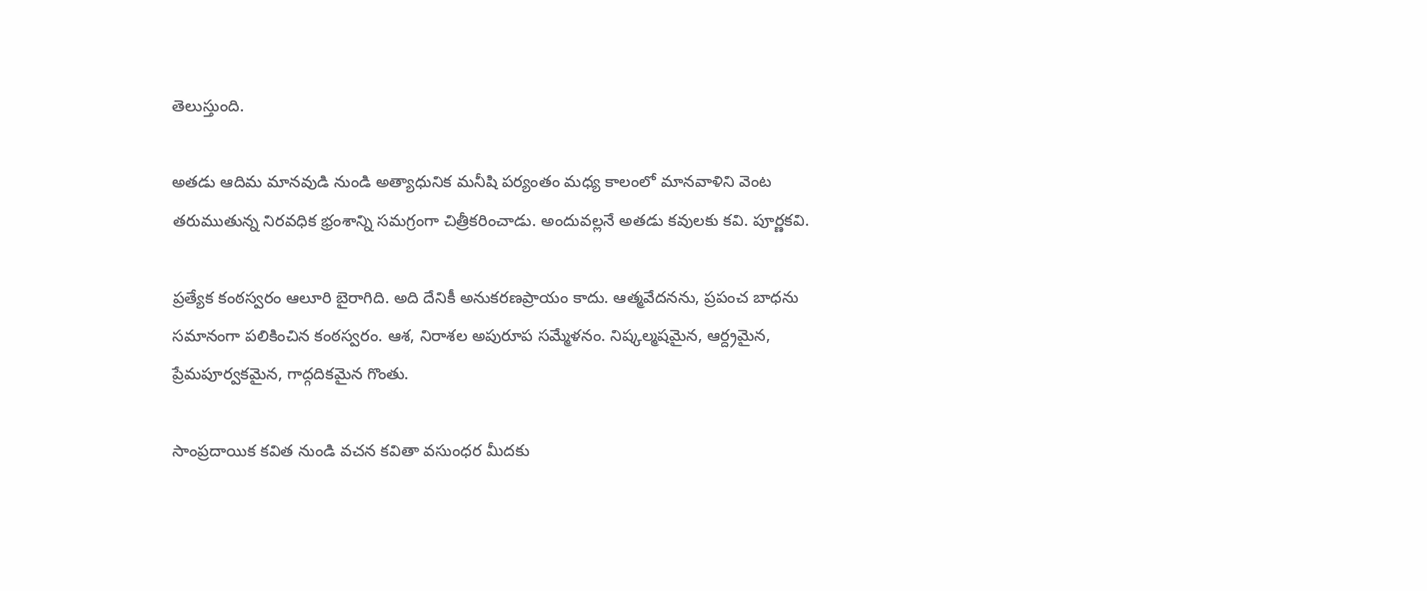తెలుస్తుంది.

అతడు ఆదిమ మానవుడి నుండి అత్యాధునిక మనీషి పర్యంతం మధ్య కాలంలో మానవాళిని వెంట తరుముతున్న నిరవధిక భ్రంశాన్ని సమగ్రంగా చిత్రీకరించాడు. అందువల్లనే అతడు కవులకు కవి. పూర్ణకవి.

ప్రత్యేక కంఠస్వరం ఆలూరి బైరాగిది. అది దేనికీ అనుకరణప్రాయం కాదు. ఆత్మవేదనను, ప్రపంచ బాధను సమానంగా పలికించిన కంఠస్వరం. ఆశ, నిరాశల అపురూప సమ్మేళనం. నిష్కల్మషమైన, ఆర్ద్రమైన, ప్రేమపూర్వకమైన, గాద్గదికమైన గొంతు.

సాంప్రదాయిక కవిత నుండి వచన కవితా వసుంధర మీదకు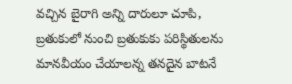వచ్చిన బైరాగి అన్ని దారులూ చూపి, బ్రతుకులో నుంచి బ్రతుకుకు పరిస్థితులను మానవీయం చేయాలన్న తనదైన బాటనే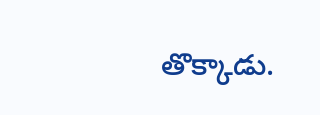తొక్కాడు.